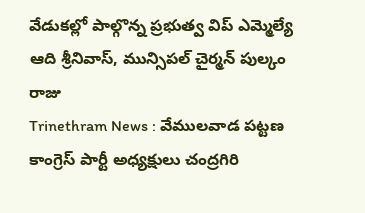వేడుకల్లో పాల్గొన్న ప్రభుత్వ విప్ ఎమ్మెల్యే ఆది శ్రీనివాస్, మున్సిపల్ చైర్మన్ పుల్కం రాజు
Trinethram News : వేములవాడ పట్టణ కాంగ్రెస్ పార్టీ అధ్యక్షులు చంద్రగిరి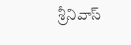శ్రీనివాస్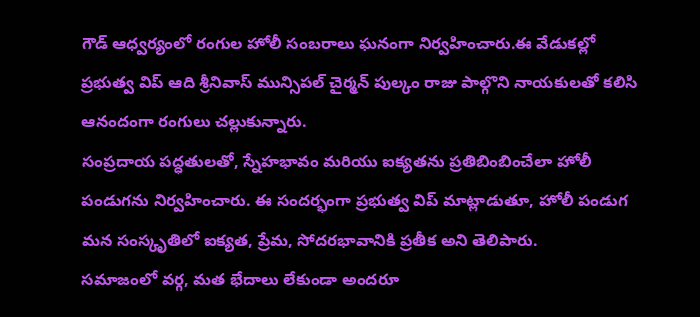గౌడ్ ఆధ్వర్యంలో రంగుల హోలీ సంబరాలు ఘనంగా నిర్వహించారు.ఈ వేడుకల్లో ప్రభుత్వ విప్ ఆది శ్రీనివాస్ మున్సిపల్ చైర్మన్ పుల్కం రాజు పాల్గొని నాయకులతో కలిసి ఆనందంగా రంగులు చల్లుకున్నారు.
సంప్రదాయ పద్ధతులతో, స్నేహభావం మరియు ఐక్యతను ప్రతిబింబించేలా హోలీ పండుగను నిర్వహించారు. ఈ సందర్భంగా ప్రభుత్వ విప్ మాట్లాడుతూ, హోలీ పండుగ మన సంస్కృతిలో ఐక్యత, ప్రేమ, సోదరభావానికి ప్రతీక అని తెలిపారు.
సమాజంలో వర్గ, మత భేదాలు లేకుండా అందరూ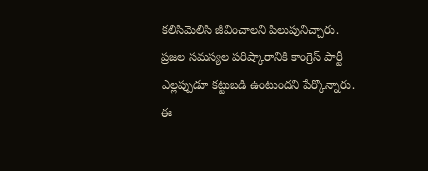కలిసిమెలిసి జీవించాలని పిలుపునిచ్చారు. ప్రజల సమస్యల పరిష్కారానికి కాంగ్రెస్ పార్టీ ఎల్లప్పుడూ కట్టుబడి ఉంటుందని పేర్కొన్నారు. ఈ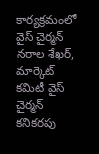కార్యక్రమంలో వైస్ చైర్మన్ నరాల శేఖర్, మార్కెట్ కమిటీ వైస్ చైర్మన్ కనికరపు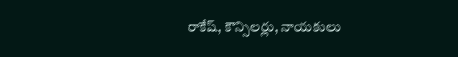రాకేష్, కౌన్సిలర్లు, నాయకులు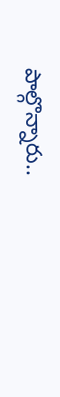పాల్గొన్నారు..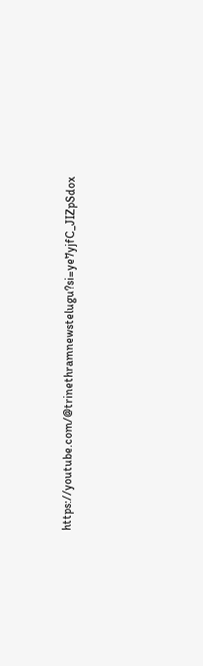https://youtube.com/@trinethramnewstelugu?si=ye7yjfC_JIZpSdox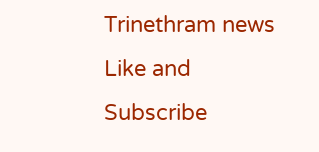Trinethram news
Like and Subscribe